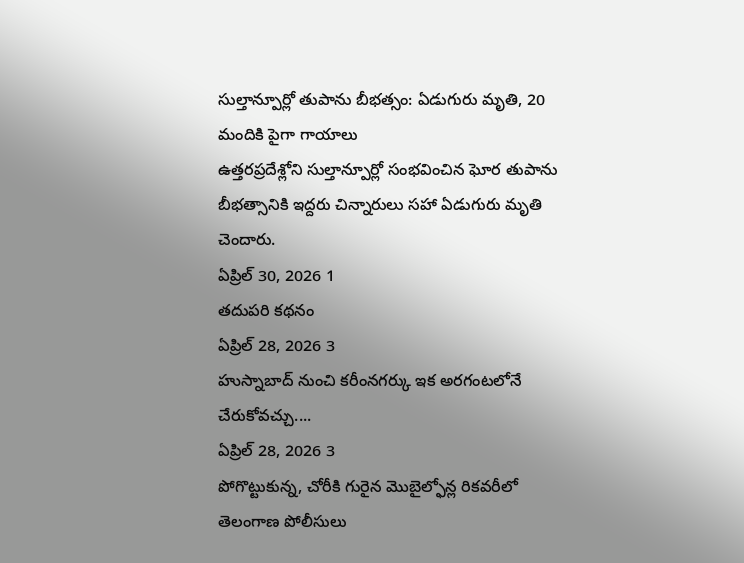సుల్తాన్పూర్లో తుపాను బీభత్సం: ఏడుగురు మృతి, 20 మందికి పైగా గాయాలు
ఉత్తరప్రదేశ్లోని సుల్తాన్పూర్లో సంభవించిన ఘోర తుపాను బీభత్సానికి ఇద్దరు చిన్నారులు సహా ఏడుగురు మృతి చెందారు.
ఏప్రిల్ 30, 2026 1
తదుపరి కథనం
ఏప్రిల్ 28, 2026 3
హుస్నాబాద్ నుంచి కరీంనగర్కు ఇక అరగంటలోనే చేరుకోవచ్చు....
ఏప్రిల్ 28, 2026 3
పోగొట్టుకున్న, చోరీకి గురైన మొబైల్ఫోన్ల రికవరీలో తెలంగాణ పోలీసులు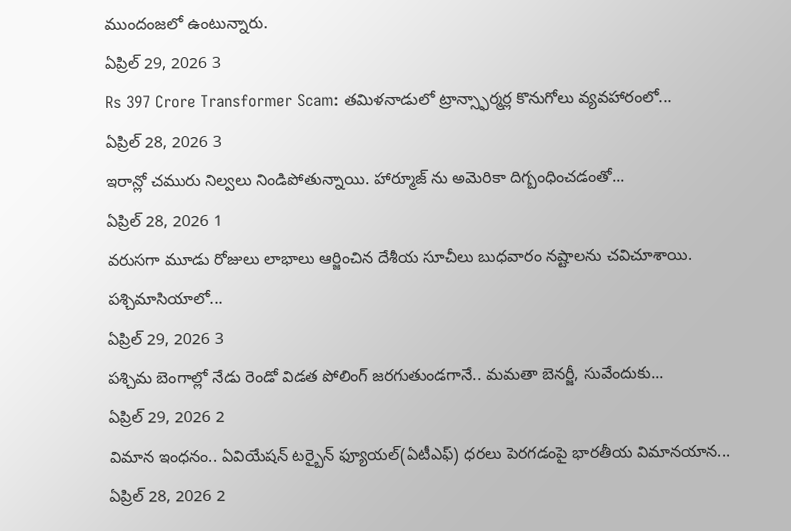ముందంజలో ఉంటున్నారు.
ఏప్రిల్ 29, 2026 3
Rs 397 Crore Transformer Scam: తమిళనాడులో ట్రాన్స్ఫార్మర్ల కొనుగోలు వ్యవహారంలో...
ఏప్రిల్ 28, 2026 3
ఇరాన్లో చమురు నిల్వలు నిండిపోతున్నాయి. హార్మూజ్ ను అమెరికా దిగ్బంధించడంతో...
ఏప్రిల్ 28, 2026 1
వరుసగా మూడు రోజులు లాభాలు ఆర్జించిన దేశీయ సూచీలు బుధవారం నష్టాలను చవిచూశాయి. పశ్చిమాసియాలో...
ఏప్రిల్ 29, 2026 3
పశ్చిమ బెంగాల్లో నేడు రెండో విడత పోలింగ్ జరగుతుండగానే.. మమతా బెనర్జీ, సువేందుకు...
ఏప్రిల్ 29, 2026 2
విమాన ఇంధనం.. ఏవియేషన్ టర్బైన్ ఫ్యూయల్(ఏటీఎఫ్) ధరలు పెరగడంపై భారతీయ విమానయాన...
ఏప్రిల్ 28, 2026 2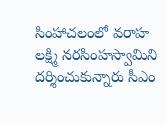సింహాచలంలో వరాహ లక్ష్మి నరసింహస్వామిని దర్శించుకున్నారు సీఎం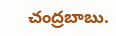చంద్రబాబు.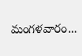మంగళవారం...